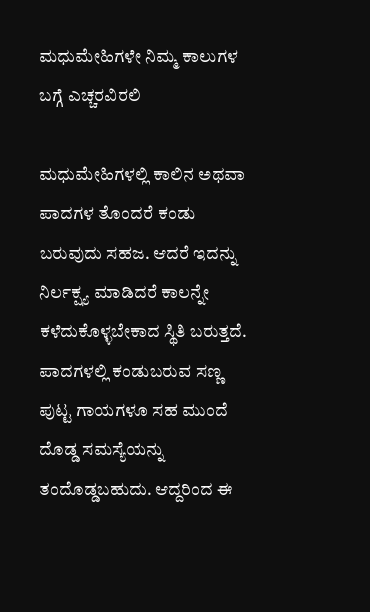ಮಧುಮೇಹಿಗಳೇ ನಿಮ್ಮ ಕಾಲುಗಳ ಬಗ್ಗೆ ಎಚ್ಚರವಿರಲಿ

ಮಧುಮೇಹಿಗಳಲ್ಲಿ ಕಾಲಿನ ಅಥವಾ ಪಾದಗಳ ತೊಂದರೆ ಕಂಡು ಬರುವುದು ಸಹಜ. ಆದರೆ ಇದನ್ನು ನಿರ್ಲಕ್ಷ್ಯ ಮಾಡಿದರೆ ಕಾಲನ್ನೇ ಕಳೆದುಕೊಳ್ಳಬೇಕಾದ ಸ್ಥಿತಿ ಬರುತ್ತದೆ. ಪಾದಗಳಲ್ಲಿ ಕಂಡುಬರುವ ಸಣ್ಣ ಪುಟ್ಟ ಗಾಯಗಳೂ ಸಹ ಮುಂದೆ ದೊಡ್ಡ ಸಮಸ್ಯೆಯನ್ನು ತಂದೊಡ್ಡಬಹುದು. ಆದ್ದರಿಂದ ಈ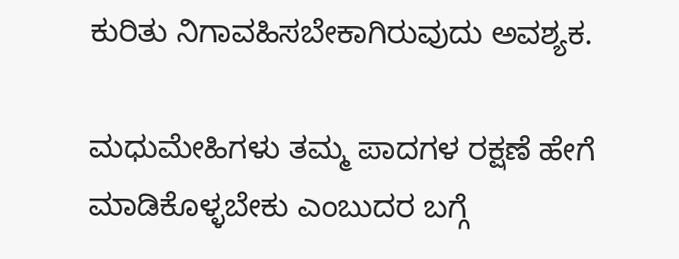ಕುರಿತು ನಿಗಾವಹಿಸಬೇಕಾಗಿರುವುದು ಅವಶ್ಯಕ.

ಮಧುಮೇಹಿಗಳು ತಮ್ಮ ಪಾದಗಳ ರಕ್ಷಣೆ ಹೇಗೆ ಮಾಡಿಕೊಳ್ಳಬೇಕು ಎಂಬುದರ ಬಗ್ಗೆ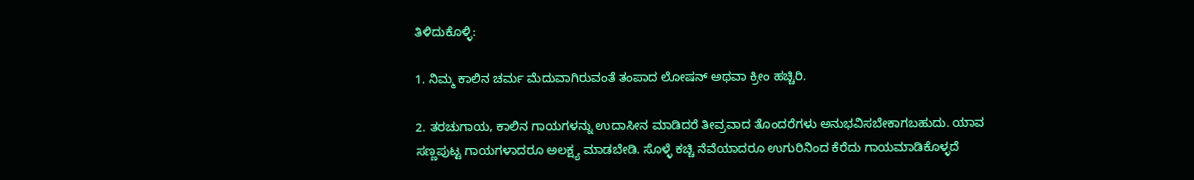ತಿಳಿದುಕೊಳ್ಳಿ:

1. ನಿಮ್ಮ ಕಾಲಿನ ಚರ್ಮ ಮೆದುವಾಗಿರುವಂತೆ ತಂಪಾದ ಲೋಷನ್ ಅಥವಾ ಕ್ರೀಂ ಹಚ್ಚಿರಿ.

2. ತರಚುಗಾಯ, ಕಾಲಿನ ಗಾಯಗಳನ್ನು ಉದಾಸೀನ ಮಾಡಿದರೆ ತೀವ್ರವಾದ ತೊಂದರೆಗಳು ಅನುಭವಿಸಬೇಕಾಗಬಹುದು. ಯಾವ ಸಣ್ಣಪುಟ್ಟ ಗಾಯಗಳಾದರೂ ಅಲಕ್ಷ್ಯ ಮಾಡಬೇಡಿ. ಸೊಳ್ಳೆ ಕಚ್ಚಿ ನೆವೆಯಾದರೂ ಉಗುರಿನಿಂದ ಕೆರೆದು ಗಾಯಮಾಡಿಕೊಳ್ಳದೆ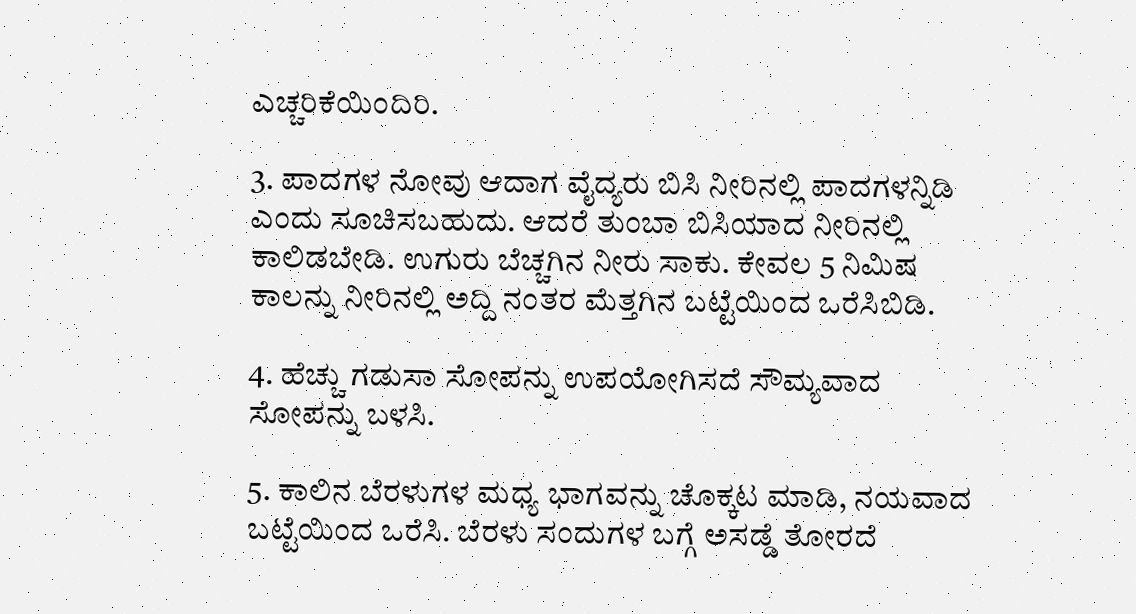ಎಚ್ಚರಿಕೆಯಿಂದಿರಿ.

3. ಪಾದಗಳ ನೋವು ಆದಾಗ ವೈದ್ಯರು ಬಿಸಿ ನೀರಿನಲ್ಲಿ ಪಾದಗಳನ್ನಿಡಿ ಎಂದು ಸೂಚಿಸಬಹುದು. ಆದರೆ ತುಂಬಾ ಬಿಸಿಯಾದ ನೀರಿನಲ್ಲಿ ಕಾಲಿಡಬೇಡಿ. ಉಗುರು ಬೆಚ್ಚಗಿನ ನೀರು ಸಾಕು. ಕೇವಲ 5 ನಿಮಿಷ ಕಾಲನ್ನು ನೀರಿನಲ್ಲಿ ಅದ್ದಿ ನಂತರ ಮೆತ್ತಗಿನ ಬಟ್ಟೆಯಿಂದ ಒರೆಸಿಬಿಡಿ.

4. ಹೆಚ್ಚು ಗಡುಸಾ ಸೋಪನ್ನು ಉಪಯೋಗಿಸದೆ ಸೌಮ್ಯವಾದ ಸೋಪನ್ನು ಬಳಸಿ.

5. ಕಾಲಿನ ಬೆರಳುಗಳ ಮಧ್ಯ ಭಾಗವನ್ನು ಚೊಕ್ಕಟ ಮಾಡಿ, ನಯವಾದ ಬಟ್ಟೆಯಿಂದ ಒರೆಸಿ. ಬೆರಳು ಸಂದುಗಳ ಬಗ್ಗೆ ಅಸಡ್ಡೆ ತೋರದೆ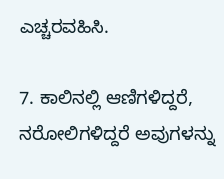ಎಚ್ಚರವಹಿಸಿ.

7. ಕಾಲಿನಲ್ಲಿ ಆಣಿಗಳಿದ್ದರೆ, ನರೋಲಿಗಳಿದ್ದರೆ ಅವುಗಳನ್ನು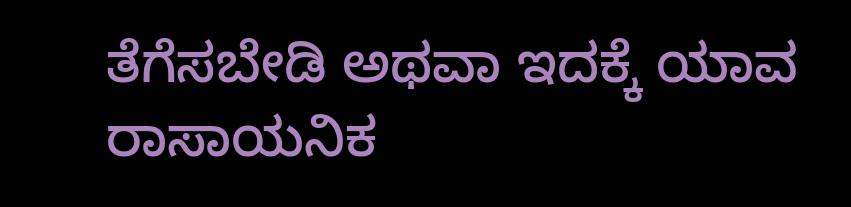ತೆಗೆಸಬೇಡಿ ಅಥವಾ ಇದಕ್ಕೆ ಯಾವ ರಾಸಾಯನಿಕ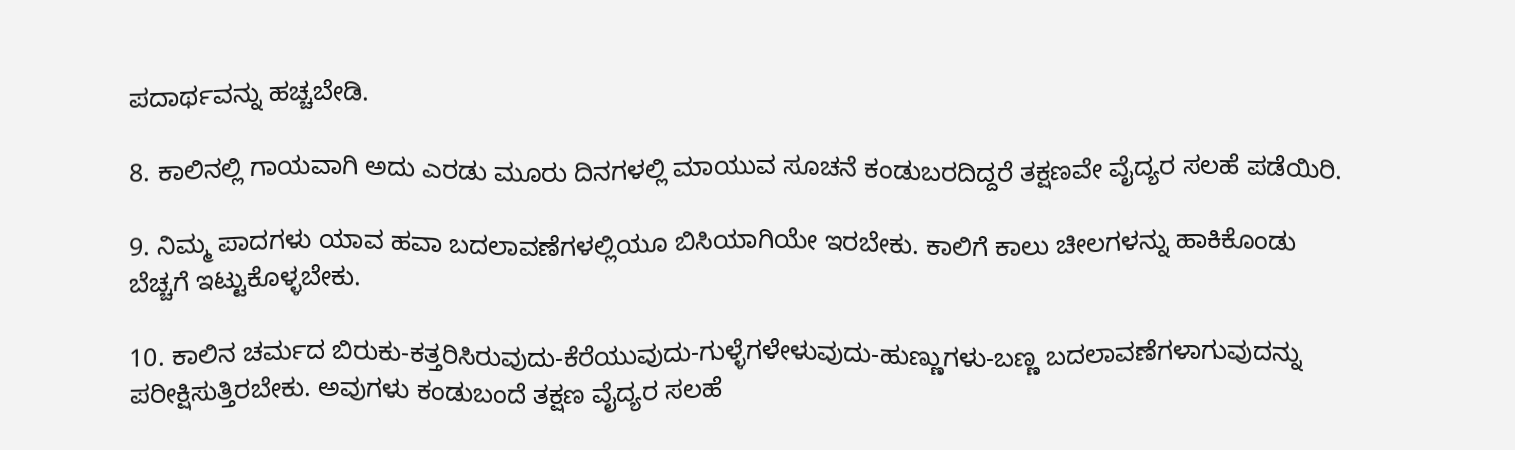ಪದಾರ್ಥವನ್ನು ಹಚ್ಚಬೇಡಿ.

8. ಕಾಲಿನಲ್ಲಿ ಗಾಯವಾಗಿ ಅದು ಎರಡು ಮೂರು ದಿನಗಳಲ್ಲಿ ಮಾಯುವ ಸೂಚನೆ ಕಂಡುಬರದಿದ್ದರೆ ತಕ್ಷಣವೇ ವೈದ್ಯರ ಸಲಹೆ ಪಡೆಯಿರಿ.

9. ನಿಮ್ಮ ಪಾದಗಳು ಯಾವ ಹವಾ ಬದಲಾವಣೆಗಳಲ್ಲಿಯೂ ಬಿಸಿಯಾಗಿಯೇ ಇರಬೇಕು. ಕಾಲಿಗೆ ಕಾಲು ಚೀಲಗಳನ್ನು ಹಾಕಿಕೊಂಡು ಬೆಚ್ಚಗೆ ಇಟ್ಟುಕೊಳ್ಳಬೇಕು.

10. ಕಾಲಿನ ಚರ್ಮದ ಬಿರುಕು-ಕತ್ತರಿಸಿರುವುದು-ಕೆರೆಯುವುದು-ಗುಳ್ಳೆಗಳೇಳುವುದು-ಹುಣ್ಣುಗಳು-ಬಣ್ಣ ಬದಲಾವಣೆಗಳಾಗುವುದನ್ನು ಪರೀಕ್ಷಿಸುತ್ತಿರಬೇಕು. ಅವುಗಳು ಕಂಡುಬಂದೆ ತಕ್ಷಣ ವೈದ್ಯರ ಸಲಹೆ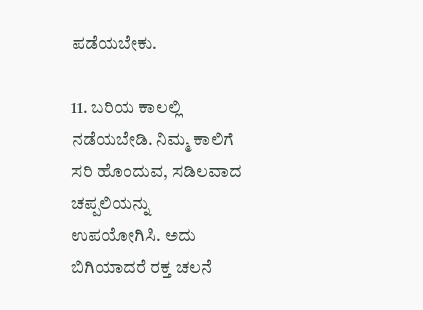ಪಡೆಯಬೇಕು.

11. ಬರಿಯ ಕಾಲಲ್ಲಿ ನಡೆಯಬೇಡಿ. ನಿಮ್ಮ ಕಾಲಿಗೆ ಸರಿ ಹೊಂದುವ, ಸಡಿಲವಾದ ಚಪ್ಪಲಿಯನ್ನು ಉಪಯೋಗಿಸಿ. ಅದು ಬಿಗಿಯಾದರೆ ರಕ್ತ ಚಲನೆ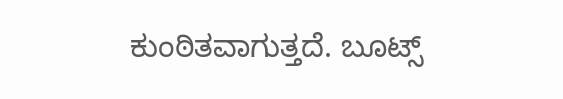ಕುಂಠಿತವಾಗುತ್ತದೆ. ಬೂಟ್ಸ್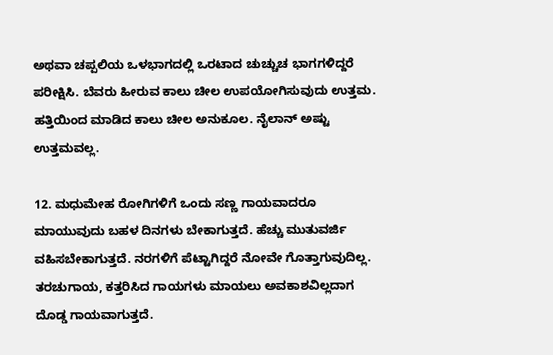ಅಥವಾ ಚಪ್ಪಲಿಯ ಒಳಭಾಗದಲ್ಲಿ ಒರಟಾದ ಚುಚ್ಚುಚ ಭಾಗಗಳಿದ್ದರೆ ಪರೀಕ್ಷಿಸಿ. ಬೆವರು ಹೀರುವ ಕಾಲು ಚೀಲ ಉಪಯೋಗಿಸುವುದು ಉತ್ತಮ. ಹತ್ತಿಯಿಂದ ಮಾಡಿದ ಕಾಲು ಚೀಲ ಅನುಕೂಲ. ನೈಲಾನ್ ಅಷ್ಟು ಉತ್ತಮವಲ್ಲ.

12. ಮಧುಮೇಹ ರೋಗಿಗಳಿಗೆ ಒಂದು ಸಣ್ಣ ಗಾಯವಾದರೂ ಮಾಯುವುದು ಬಹಳ ದಿನಗಳು ಬೇಕಾಗುತ್ತದೆ. ಹೆಚ್ಚು ಮುತುವರ್ಜಿ ವಹಿಸಬೇಕಾಗುತ್ತದೆ. ನರಗಳಿಗೆ ಪೆಟ್ಟಾಗಿದ್ದರೆ ನೋವೇ ಗೊತ್ತಾಗುವುದಿಲ್ಲ. ತರಚುಗಾಯ, ಕತ್ತರಿಸಿದ ಗಾಯಗಳು ಮಾಯಲು ಅವಕಾಶವಿಲ್ಲದಾಗ ದೊಡ್ಡ ಗಾಯವಾಗುತ್ತದೆ.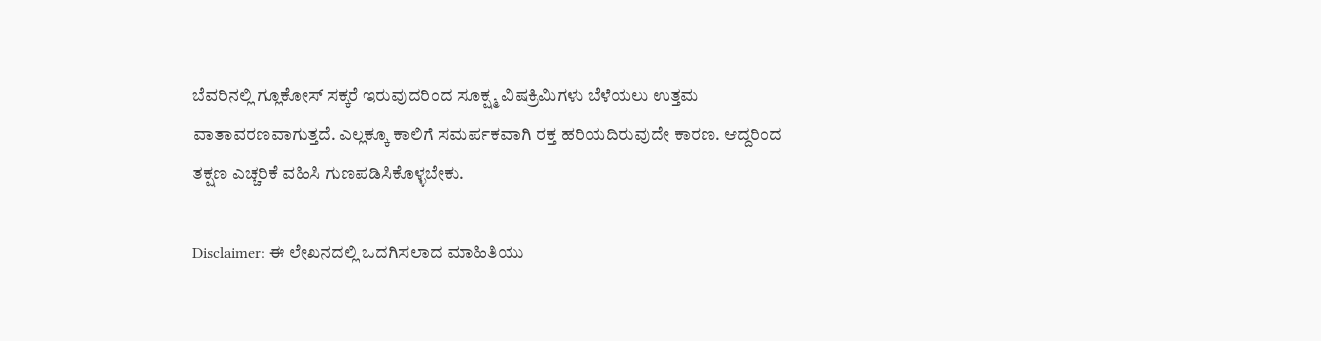ಬೆವರಿನಲ್ಲಿ ಗ್ಲೂಕೋಸ್ ಸಕ್ಕರೆ ಇರುವುದರಿಂದ ಸೂಕ್ಷ್ಮ ವಿಷಕ್ರಿಮಿಗಳು ಬೆಳೆಯಲು ಉತ್ತಮ ವಾತಾವರಣವಾಗುತ್ತದೆ. ಎಲ್ಲಕ್ಕೂ ಕಾಲಿಗೆ ಸಮರ್ಪಕವಾಗಿ ರಕ್ತ ಹರಿಯದಿರುವುದೇ ಕಾರಣ. ಆದ್ದರಿಂದ ತಕ್ಷಣ ಎಚ್ಚರಿಕೆ ವಹಿಸಿ ಗುಣಪಡಿಸಿಕೊಳ್ಳಬೇಕು.

Disclaimer: ಈ ಲೇಖನದಲ್ಲಿ ಒದಗಿಸಲಾದ ಮಾಹಿತಿಯು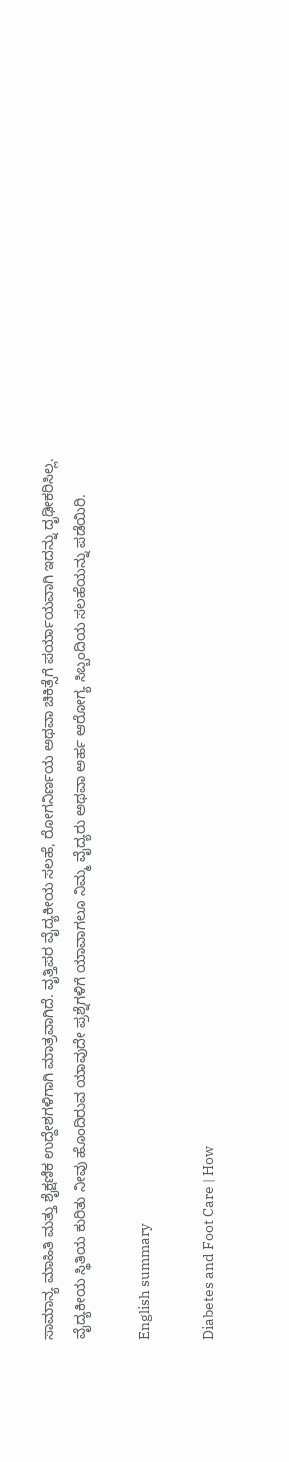ಸಾಮಾನ್ಯ ಮಾಹಿತಿ ಮತ್ತು ಶೈಕ್ಷಣಿಕ ಉದ್ದೇಶಗಳಿಗಾಗಿ ಮಾತ್ರವಾಗಿದೆ. ವೃತ್ತಿಪರ ವೈದ್ಯಕೀಯ ಸಲಹೆ, ರೋಗನಿರ್ಣಯ ಅಥವಾ ಚಿಕಿತ್ಸೆಗೆ ಪರ್ಯಾಯವಾಗಿ ಇದನ್ನು ದೃಢೀಕರಿಸಿಲ್ಲ. ವೈದ್ಯಕೀಯ ಸ್ಥಿತಿಯ ಕುರಿತು ನೀವು ಹೊಂದಿರುವ ಯಾವುದೇ ಪ್ರಶ್ನೆಗಳಿಗೆ ಯಾವಾಗಲೂ ನಿಮ್ಮ ವೈದ್ಯರು ಅಥವಾ ಅರ್ಹ ಆರೋಗ್ಯ ಸಿಬ್ಬಂದಿಯ ಸಲಹೆಯನ್ನು ಪಡೆಯಿರಿ.

English summary

Diabetes and Foot Care | How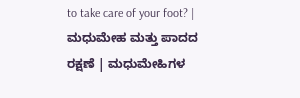to take care of your foot? | ಮಧುಮೇಹ ಮತ್ತು ಪಾದದ ರಕ್ಷಣೆ | ಮಧುಮೇಹಿಗಳ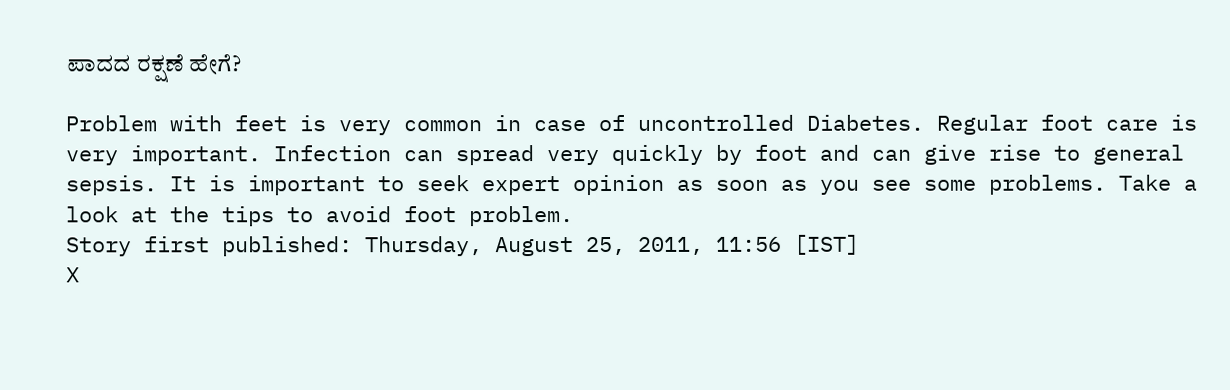ಪಾದದ ರಕ್ಷಣೆ ಹೇಗೆ?

Problem with feet is very common in case of uncontrolled Diabetes. Regular foot care is very important. Infection can spread very quickly by foot and can give rise to general sepsis. It is important to seek expert opinion as soon as you see some problems. Take a look at the tips to avoid foot problem.
Story first published: Thursday, August 25, 2011, 11:56 [IST]
X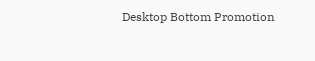Desktop Bottom Promotion